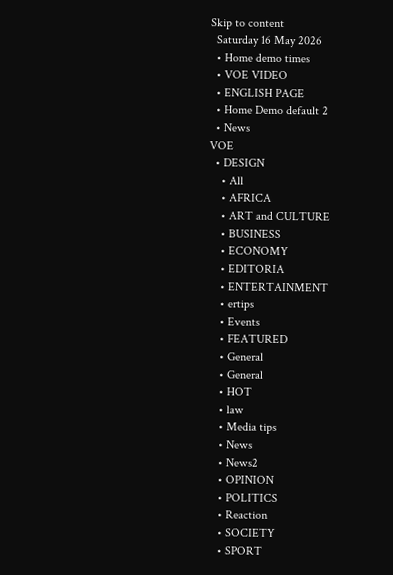Skip to content
  Saturday 16 May 2026
  • Home demo times
  • VOE VIDEO
  • ENGLISH PAGE
  • Home Demo default 2
  • News
VOE
  • DESIGN
    • All
    • AFRICA
    • ART and CULTURE
    • BUSINESS
    • ECONOMY
    • EDITORIA
    • ENTERTAINMENT
    • ertips
    • Events
    • FEATURED
    • General
    • General
    • HOT
    • law
    • Media tips
    • News
    • News2
    • OPINION
    • POLITICS
    • Reaction
    • SOCIETY
    • SPORT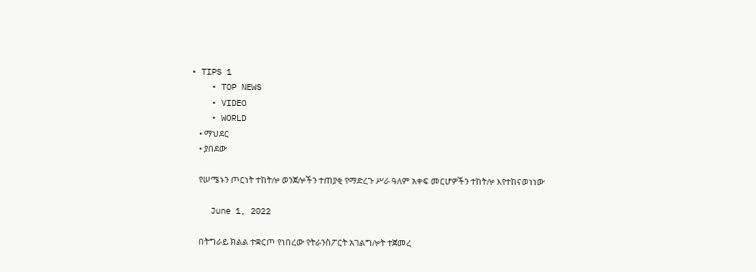• TIPS 1
    • TOP NEWS
    • VIDEO
    • WORLD
    • ማህደር
    • ያበደው

    የሠሜኑን ጦርነት ተከትሎ ወንጀሎችን ተጠያቂ የማድረጉ ሥራ ዓለም አቀፍ መርሆዎችን ተከትሎ እየተከናወነነው

    June 1, 2022

    በትግራይ ክልል ተቋርጦ የነበረው የትራንስፖርት አገልግሎት ተጀመረ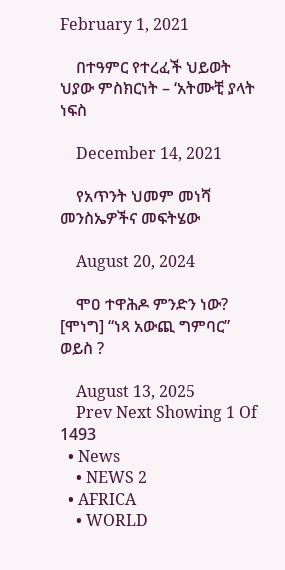February 1, 2021

    በተዓምር የተረፈች ህይወት ህያው ምስክርነት – ‘አትሙቺ ያላት ነፍስ

    December 14, 2021

    የአጥንት ህመም መነሻ መንስኤዎችና መፍትሄው

    August 20, 2024

    ሞዐ ተዋሕዶ ምንድን ነው? [ሞነግ] “ነጻ አውጪ ግምባር” ወይስ ?

    August 13, 2025
    Prev Next Showing 1 Of 1493
  • News
    • NEWS 2
  • AFRICA
    • WORLD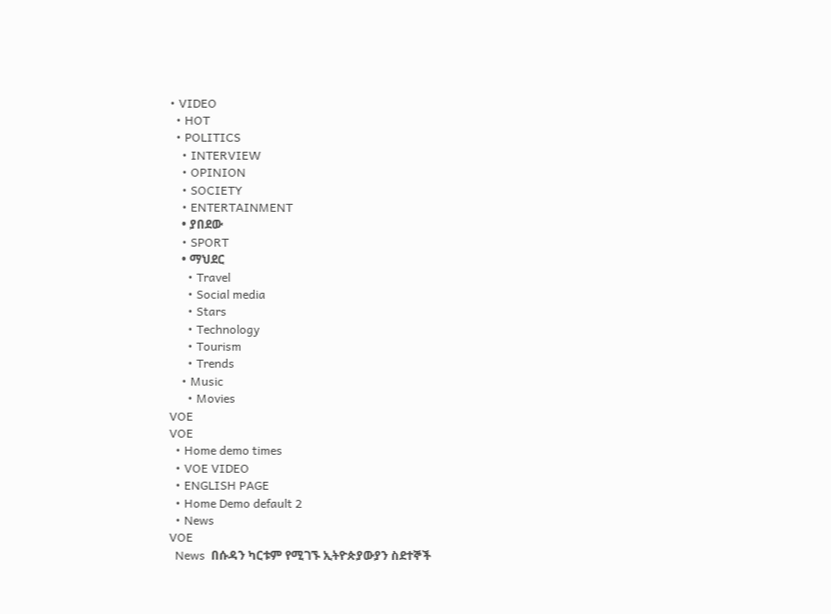• VIDEO
  • HOT
  • POLITICS
    • INTERVIEW
    • OPINION
    • SOCIETY
    • ENTERTAINMENT
    • ያበደው
    • SPORT
    • ማህደር
      • Travel
      • Social media
      • Stars
      • Technology
      • Tourism
      • Trends
    • Music
      • Movies
VOE
VOE
  • Home demo times
  • VOE VIDEO
  • ENGLISH PAGE
  • Home Demo default 2
  • News
VOE
  News  በሱዳን ካርቱም የሚገኙ ኢትዮጵያውያን ስደተኞች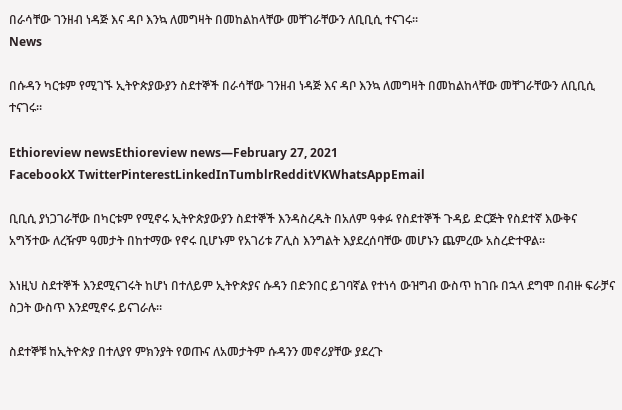በራሳቸው ገንዘብ ነዳጅ እና ዳቦ እንኳ ለመግዛት በመከልከላቸው መቸገራቸውን ለቢቢሲ ተናገሩ።
News

በሱዳን ካርቱም የሚገኙ ኢትዮጵያውያን ስደተኞች በራሳቸው ገንዘብ ነዳጅ እና ዳቦ እንኳ ለመግዛት በመከልከላቸው መቸገራቸውን ለቢቢሲ ተናገሩ።

Ethioreview newsEthioreview news—February 27, 2021
FacebookX TwitterPinterestLinkedInTumblrRedditVKWhatsAppEmail

ቢቢሲ ያነጋገራቸው በካርቱም የሚኖሩ ኢትዮጵያውያን ስደተኞች እንዳስረዱት በአለም ዓቀፉ የስደተኞች ጉዳይ ድርጅት የስደተኛ እውቅና አግኝተው ለረዥም ዓመታት በከተማው የኖሩ ቢሆኑም የአገሪቱ ፖሊስ እንግልት እያደረሰባቸው መሆኑን ጨምረው አስረድተዋል።

እነዚህ ስደተኞች እንደሚናገሩት ከሆነ በተለይም ኢትዮጵያና ሱዳን በድንበር ይገባኛል የተነሳ ውዝግብ ውስጥ ከገቡ በኋላ ደግሞ በብዙ ፍራቻና ስጋት ውስጥ እንደሚኖሩ ይናገራሉ።

ስደተኞቹ ከኢትዮጵያ በተለያየ ምክንያት የወጡና ለአመታትም ሱዳንን መኖሪያቸው ያደረጉ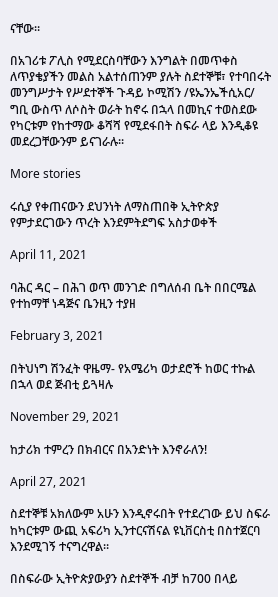ናቸው።

በአገሪቱ ፖሊስ የሚደርስባቸውን እንግልት በመጥቀስ ለጥያቄያችን መልስ አልተሰጠንም ያሉት ስደተኞቹ፣ የተባበሩት መንግሥታት የሥደተኞች ጉዳይ ኮሚሽን /ዩኤንኤችሲአር/ ግቢ ውስጥ ለሶስት ወራት ከኖሩ በኋላ በመኪና ተወስደው የካርቱም የከተማው ቆሻሻ የሚደፋበት ስፍራ ላይ እንዲቆዩ መደረጋቸውንም ይናገራሉ።

More stories

ሩሲያ የቀጠናውን ደህንነት ለማስጠበቅ ኢትዮጵያ የምታደርገውን ጥረት እንደምትደግፍ አስታወቀች

April 11, 2021

ባሕር ዳር – በሕገ ወጥ መንገድ በግለሰብ ቤት በበርሜል የተከማቸ ነዳጅና ቤንዚን ተያዘ

February 3, 2021

በትህነግ ሽንፈት ዋዜማ- የአሜሪካ ወታደሮች ከወር ተኩል በኋላ ወደ ጅብቲ ይጓዛሉ

November 29, 2021

ከታሪክ ተምረን በክብርና በአንድነት እንኖራለን!

April 27, 2021

ስደተኞቹ አክለውም አሁን እንዲኖሩበት የተደረገው ይህ ስፍራ ከካርቱም ውጪ አፍሪካ ኢንተርናሽናል ዩኒቨርስቲ በስተጀርባ እንደሚገኝ ተናግረዋል።

በስፍራው ኢትዮጵያውያን ስደተኞች ብቻ ከ700 በላይ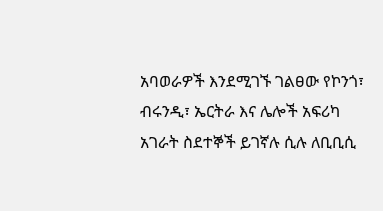አባወራዎች እንደሚገኙ ገልፀው የኮንጎ፣ ብሩንዲ፣ ኤርትራ እና ሌሎች አፍሪካ አገራት ስደተኞች ይገኛሉ ሲሉ ለቢቢሲ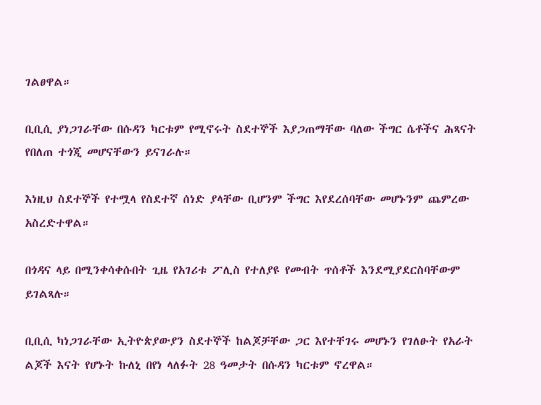ገልፀዋል።

ቢቢሲ ያነጋገራቸው በሱዳን ካርቱም የሚኖሩት ስደተኞች እያጋጠማቸው ባለው ችግር ሴቶችና ሕጻናት የበለጠ ተጎጂ መሆናቸውን ይናገራሉ።

እነዚህ ስደተኞች የተሟላ የስደተኛ ሰነድ ያላቸው ቢሆንም ችግር እየደረሰባቸው መሆኑንም ጨምረው አስረድተዋል።

በጎዳና ላይ በሚንቀሳቀሱበት ጊዜ የአገሪቱ ፖሊስ የተለያዩ የመብት ጥሰቶች እንደሚያደርስባቸውም ይገልጻሉ።

ቢቢሲ ካነጋገራቸው ኢትዮጵያውያን ስደተኞች ከልጆቻቸው ጋር እየተቸገሩ መሆኑን የገለፁት የአራት ልጆች እናት የሆኑት ኩለኒ በየነ ላለፉት 28 ዓመታት በሱዳን ካርቱም ኖረዋል።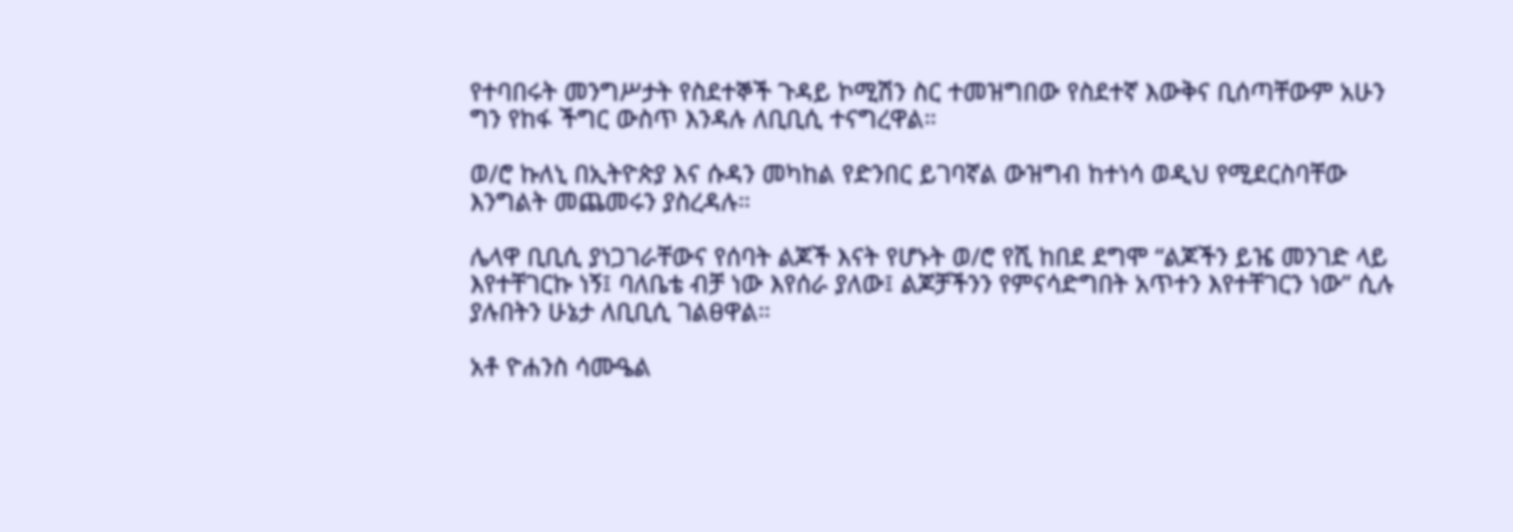የተባበሩት መንግሥታት የስደተኞች ጉዳይ ኮሚሽን ስር ተመዝግበው የስደተኛ እውቅና ቢሰጣቸውም አሁን ግን የከፋ ችግር ውስጥ እንዳሉ ለቢቢሲ ተናግረዋል።

ወ/ሮ ኩለኒ በኢትዮጵያ እና ሱዳን መካከል የድንበር ይገባኛል ውዝግብ ከተነሳ ወዲህ የሚደርስባቸው እንግልት መጨመሩን ያስረዳሉ።

ሌላዋ ቢቢሲ ያነጋገራቸውና የሰባት ልጆች እናት የሆኑት ወ/ሮ የሺ ከበደ ደግሞ “ልጆችን ይዤ መንገድ ላይ እየተቸገርኩ ነኝ፤ ባለቤቴ ብቻ ነው እየሰራ ያለው፤ ልጆቻችንን የምናሳድግበት አጥተን እየተቸገርን ነው” ሲሉ ያሉበትን ሁኔታ ለቢቢሲ ገልፀዋል።

አቶ ዮሐንስ ሳሙዔል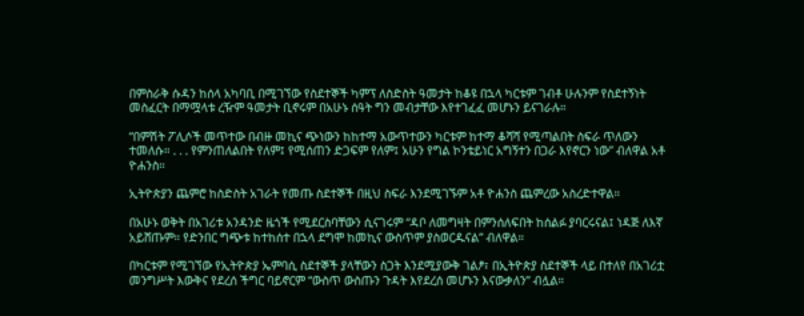በምስራቅ ሱዳን ከሰላ አካባቢ በሚገኘው የስደተኞች ካምፕ ለስድስት ዓመታት ከቆዩ በኋላ ካርቱም ገብቶ ሁሉንም የስደተኝነት መስፈርት በማሟላቱ ረዥም ዓመታት ቢኖሩም በአሁኑ ሰዓት ግን መብታቸው እየተገፈፈ መሆኑን ይናገራሉ።

“በምሽት ፖሊሶች መጥተው በብዙ መኪና ጭነውን ከከተማ አውጥተውን ካርቱም ከተማ ቆሻሻ የሚጣልበት ስፍራ ጥለውን ተመለሱ። . . . የምንጠለልበት የለም፤ የሚሰጠን ድጋፍም የለም፤ አሁን የግል ኮንቴይነር አግኝተን በጋራ እየኖርን ነው” ብለዋል አቶ ዮሐንስ።

ኢትዮጵያን ጨምሮ ከስድስት አገራት የመጡ ስደተኞች በዚህ ስፍራ እንደሚገኙም አቶ ዮሐንስ ጨምረው አስረድተዋል።

በአሁኑ ወቅት በአገሪቱ አንዳንድ ዜጎች የሚደርስባቸውን ሲናገሩም “ዳቦ ለመግዛት በምንሰለፍበት ከሰልፉ ያባርሩናል፤ ነዳጅ ለእኛ አይሸጡም። የድንበር ግጭቱ ከተከሰተ በኋላ ደግሞ ከመኪና ውስጥም ያስወርዱናል” ብለዋል።

በካርቱም የሚገኘው የኢትዮጵያ ኤምባሲ ስደተኞች ያላቸውን ስጋት እንደሚያውቅ ገልፆ፣ በኢትዮጵያ ስደተኞች ላይ በተለየ በአገሪቷ መንግሥት እውቅና የደረሰ ችግር ባይኖርም “ውስጥ ውስጡን ጉዳት እየደረሰ መሆኑን እናውቃለን” ብሏል።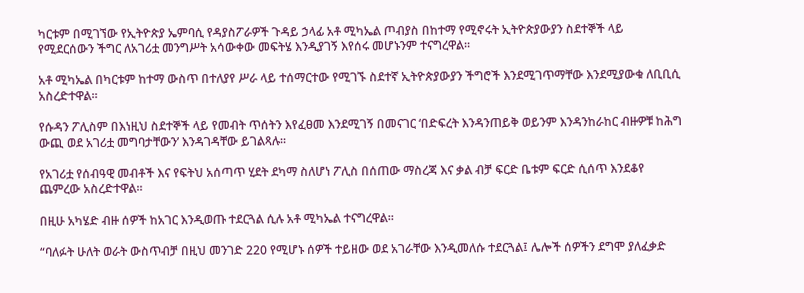ካርቱም በሚገኘው የኢትዮጵያ ኤምባሲ የዳያስፖራዎች ጉዳይ ኃላፊ አቶ ሚካኤል ጦብያስ በከተማ የሚኖሩት ኢትዮጵያውያን ስደተኞች ላይ የሚደርሰውን ችግር ለአገሪቷ መንግሥት አሳውቀው መፍትሄ እንዲያገኝ እየሰሩ መሆኑንም ተናግረዋል።

አቶ ሚካኤል በካርቱም ከተማ ውስጥ በተለያየ ሥራ ላይ ተሰማርተው የሚገኙ ስደተኛ ኢትዮጵያውያን ችግሮች እንደሚገጥማቸው እንደሚያውቁ ለቢቢሲ አስረድተዋል።

የሱዳን ፖሊስም በእነዚህ ስደተኞች ላይ የመብት ጥሰትን እየፈፀመ እንደሚገኝ በመናገር ‘በድፍረት እንዳንጠይቅ ወይንም እንዳንከራከር ብዙዎቹ ከሕግ ውጪ ወደ አገሪቷ መግባታቸውን’ እንዳገዳቸው ይገልጻሉ።

የአገሪቷ የሰብዓዊ መብቶች እና የፍትህ አሰጣጥ ሂደት ደካማ ስለሆነ ፖሊስ በሰጠው ማስረጃ እና ቃል ብቻ ፍርድ ቤቱም ፍርድ ሲሰጥ እንደቆየ ጨምረው አስረድተዋል።

በዚሁ አካሄድ ብዙ ሰዎች ከአገር እንዲወጡ ተደርጓል ሲሉ አቶ ሚካኤል ተናግረዋል።

“ባለፉት ሁለት ወራት ውስጥብቻ በዚህ መንገድ 220 የሚሆኑ ሰዎች ተይዘው ወደ አገራቸው እንዲመለሱ ተደርጓል፤ ሌሎች ሰዎችን ደግሞ ያለፈቃድ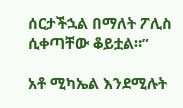ሰርታችኋል በማለት ፖሊስ ሲቀጣቸው ቆይቷል።”

አቶ ሚካኤል እንደሚሉት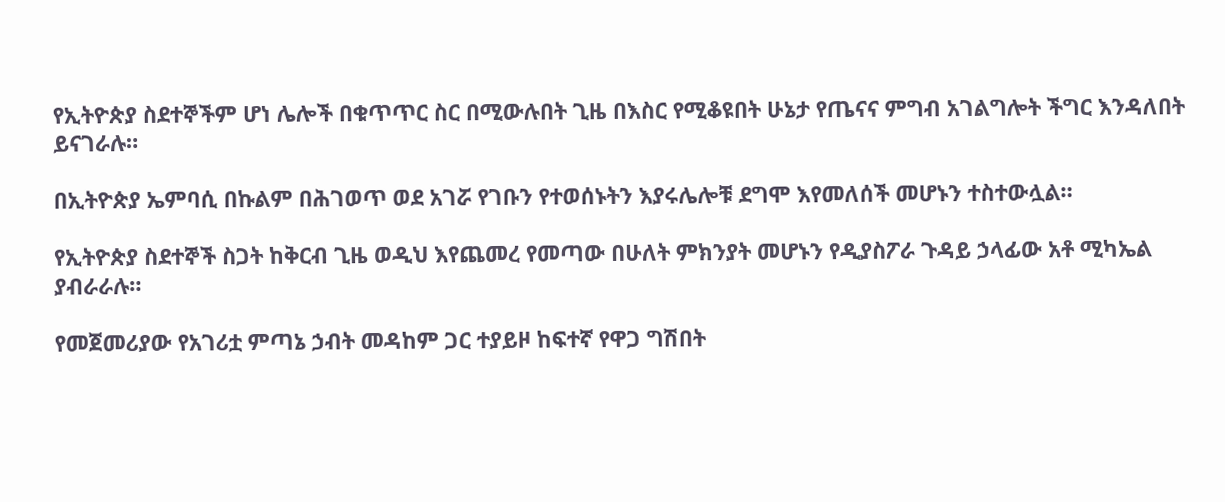የኢትዮጵያ ስደተኞችም ሆነ ሌሎች በቁጥጥር ስር በሚውሉበት ጊዜ በእስር የሚቆዩበት ሁኔታ የጤናና ምግብ አገልግሎት ችግር እንዳለበት ይናገራሉ።

በኢትዮጵያ ኤምባሲ በኩልም በሕገወጥ ወደ አገሯ የገቡን የተወሰኑትን እያሩሌሎቹ ደግሞ እየመለሰች መሆኑን ተስተውሏል።

የኢትዮጵያ ስደተኞች ስጋት ከቅርብ ጊዜ ወዲህ እየጨመረ የመጣው በሁለት ምክንያት መሆኑን የዲያስፖራ ጉዳይ ኃላፊው አቶ ሚካኤል ያብራራሉ።

የመጀመሪያው የአገሪቷ ምጣኔ ኃብት መዳከም ጋር ተያይዞ ከፍተኛ የዋጋ ግሽበት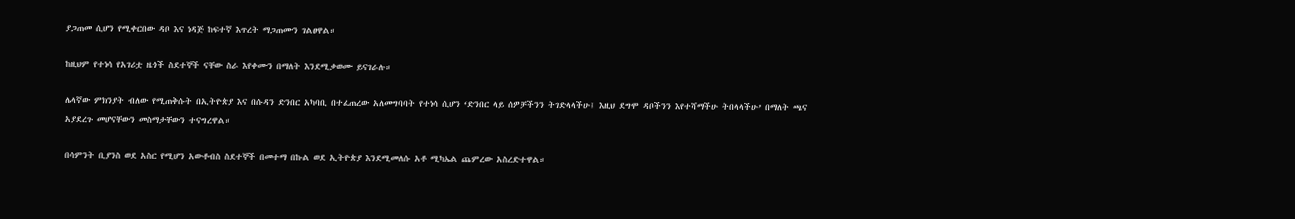ያጋጠመ ሲሆን የሚቀርበው ዳቦ እና ነዳጅ ከፍተኛ እጥረት ማጋጠሙን ገልፀዋል።

ከዚህም የተነሳ የአገሪቷ ዜጎች ስደተኞች ናቸው ስራ እየቀሙን በማለት እንደሚቃወሙ ይናገራሉ።

ሌላኛው ምክንያት ብለው የሚጠቅሱት በኢትዮጵያ እና በሱዳን ድንበር አካባቢ በተፈጠረው አለመግባባት የተነሳ ሲሆን ‘ድንበር ላይ ሰዎቻችንን ትገድላላችሁ፤ እዚህ ደግሞ ዳቦችንን እየተሻማችሁ ትበላላችሁ’ በማለት ጫና አያደረጉ መሆናቸውን መስማታቸውን ተናግረዋል።

በሳምንት ቢያንስ ወደ አስር የሚሆን አውቶብስ ስደተኞች በመተማ በኩል ወደ ኢትዮጵያ እንደሚመለሱ አቶ ሚካኤል ጨምረው አስረድተዋል።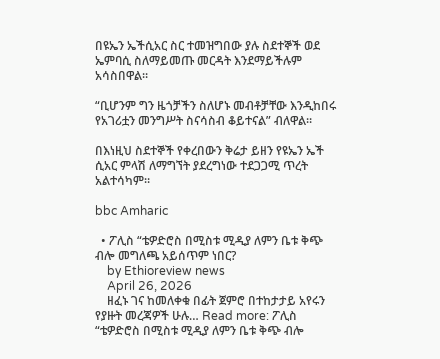በዩኤን ኤችሲአር ስር ተመዝግበው ያሉ ስደተኞች ወደ ኤምባሲ ስለማይመጡ መርዳት እንደማይችሉም አሳስበዋል።

“ቢሆንም ግን ዜጎቻችን ስለሆኑ መብቶቻቸው እንዲከበሩ የአገሪቷን መንግሥት ስናሳስብ ቆይተናል” ብለዋል።

በእነዚህ ስደተኞች የቀረበውን ቅሬታ ይዘን የዩኤን ኤች ሲአር ምላሽ ለማግኘት ያደረግነው ተደጋጋሚ ጥረት አልተሳካም።

bbc Amharic

  • ፖሊስ “ቴዎድሮስ በሚስቱ ሚዲያ ለምን ቤቱ ቅጭ ብሎ መግለጫ አይሰጥም ነበር?
    by Ethioreview news
    April 26, 2026
    ዘፈኑ ገና ከመለቀቁ በፊት ጀምሮ በተከታታይ አየሩን የያዙት መረጃዎች ሁሉ… Read more: ፖሊስ “ቴዎድሮስ በሚስቱ ሚዲያ ለምን ቤቱ ቅጭ ብሎ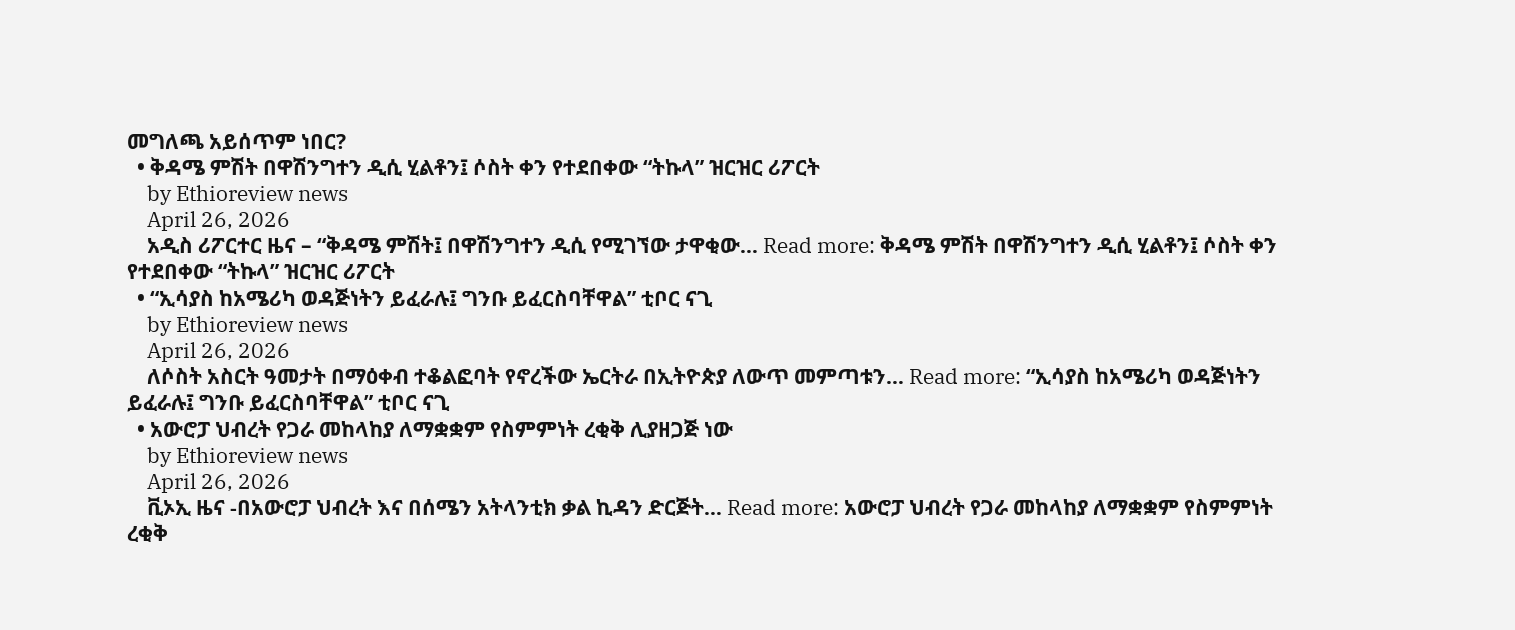መግለጫ አይሰጥም ነበር?
  • ቅዳሜ ምሽት በዋሽንግተን ዲሲ ሂልቶን፤ ሶስት ቀን የተደበቀው “ትኩላ” ዝርዝር ሪፖርት
    by Ethioreview news
    April 26, 2026
    አዲስ ሪፖርተር ዜና – “ቅዳሜ ምሽት፤ በዋሽንግተን ዲሲ የሚገኘው ታዋቂው… Read more: ቅዳሜ ምሽት በዋሽንግተን ዲሲ ሂልቶን፤ ሶስት ቀን የተደበቀው “ትኩላ” ዝርዝር ሪፖርት
  • “ኢሳያስ ከአሜሪካ ወዳጅነትን ይፈራሉ፤ ግንቡ ይፈርስባቸዋል” ቲቦር ናጊ
    by Ethioreview news
    April 26, 2026
    ለሶስት አስርት ዓመታት በማዕቀብ ተቆልፎባት የኖረችው ኤርትራ በኢትዮጵያ ለውጥ መምጣቱን… Read more: “ኢሳያስ ከአሜሪካ ወዳጅነትን ይፈራሉ፤ ግንቡ ይፈርስባቸዋል” ቲቦር ናጊ
  • አውሮፓ ህብረት የጋራ መከላከያ ለማቋቋም የስምምነት ረቂቅ ሊያዘጋጅ ነው
    by Ethioreview news
    April 26, 2026
    ቪኦኢ ዜና -በአውሮፓ ህብረት እና በሰሜን አትላንቲክ ቃል ኪዳን ድርጅት… Read more: አውሮፓ ህብረት የጋራ መከላከያ ለማቋቋም የስምምነት ረቂቅ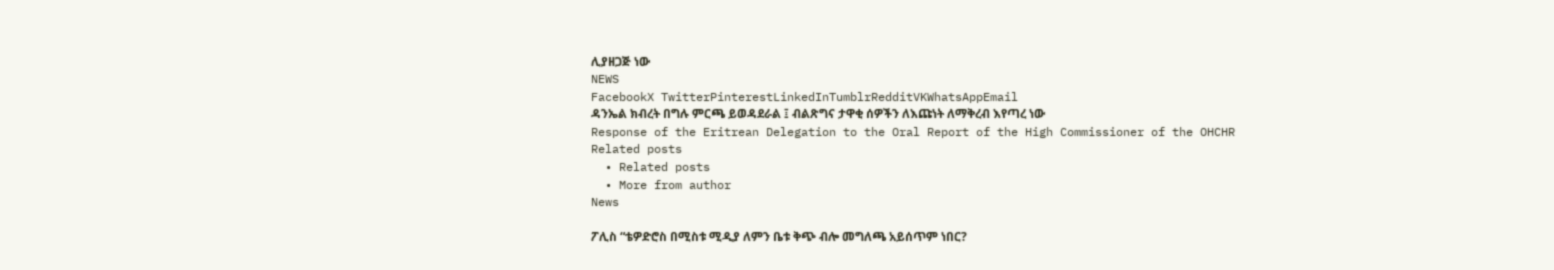ሊያዘጋጅ ነው
NEWS
FacebookX TwitterPinterestLinkedInTumblrRedditVKWhatsAppEmail
ዳንኤል ክብረት በግሉ ምርጫ ይወዳደራል ፤ ብልጽግና ታዋቂ ሰዎችን ለእጩነት ለማቅረብ እየጣረ ነው
Response of the Eritrean Delegation to the Oral Report of the High Commissioner of the OHCHR
Related posts
  • Related posts
  • More from author
News

ፖሊስ “ቴዎድሮስ በሚስቱ ሚዲያ ለምን ቤቱ ቅጭ ብሎ መግለጫ አይሰጥም ነበር?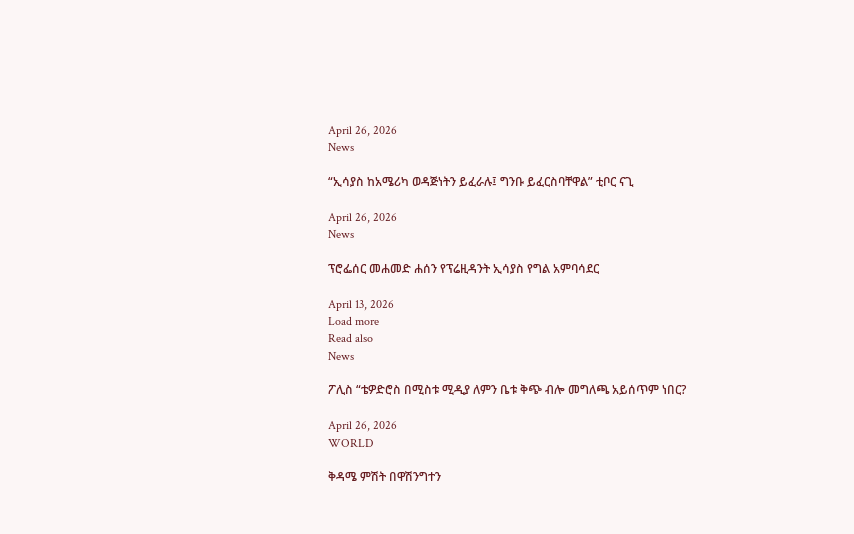April 26, 2026
News

“ኢሳያስ ከአሜሪካ ወዳጅነትን ይፈራሉ፤ ግንቡ ይፈርስባቸዋል” ቲቦር ናጊ

April 26, 2026
News

ፕሮፌሰር መሐመድ ሐሰን የፕሬዚዳንት ኢሳያስ የግል አምባሳደር

April 13, 2026
Load more
Read also
News

ፖሊስ “ቴዎድሮስ በሚስቱ ሚዲያ ለምን ቤቱ ቅጭ ብሎ መግለጫ አይሰጥም ነበር?

April 26, 2026
WORLD

ቅዳሜ ምሽት በዋሽንግተን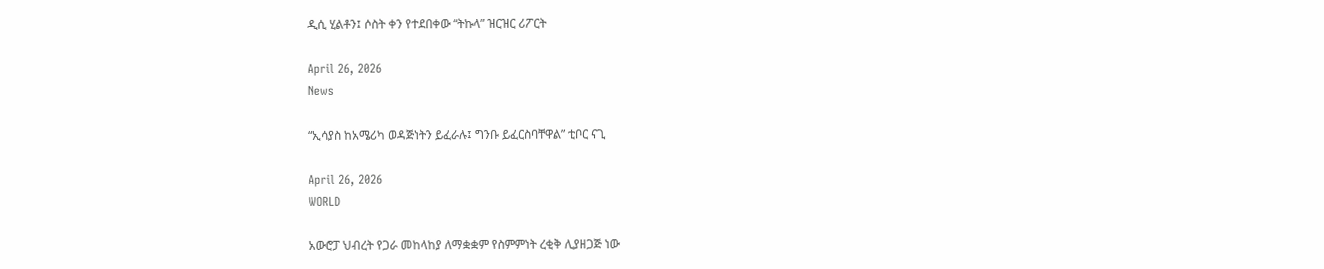ዲሲ ሂልቶን፤ ሶስት ቀን የተደበቀው “ትኩላ” ዝርዝር ሪፖርት

April 26, 2026
News

“ኢሳያስ ከአሜሪካ ወዳጅነትን ይፈራሉ፤ ግንቡ ይፈርስባቸዋል” ቲቦር ናጊ

April 26, 2026
WORLD

አውሮፓ ህብረት የጋራ መከላከያ ለማቋቋም የስምምነት ረቂቅ ሊያዘጋጅ ነው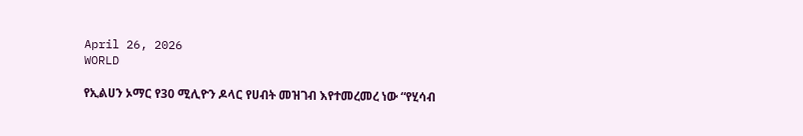April 26, 2026
WORLD

የኢልሀን ኦማር የ30 ሚሊዮን ዶላር የሀብት መዝገብ እየተመረመረ ነው “የሂሳብ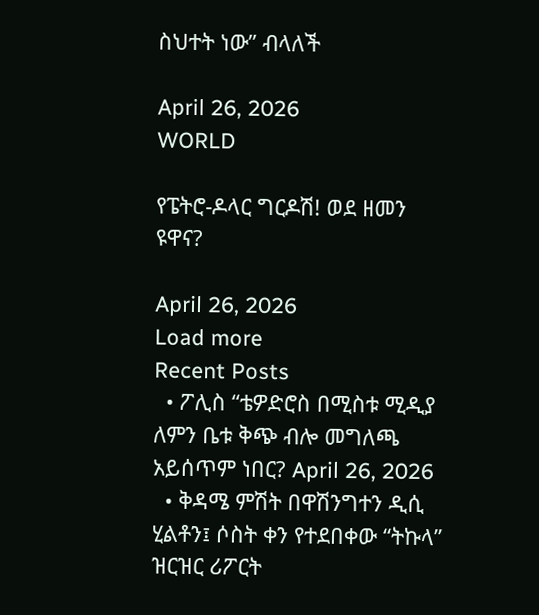ስህተት ነው” ብላለች

April 26, 2026
WORLD

የፔትሮ-ዶላር ግርዶሽ! ወደ ዘመን ዩዋና?

April 26, 2026
Load more
Recent Posts
  • ፖሊስ “ቴዎድሮስ በሚስቱ ሚዲያ ለምን ቤቱ ቅጭ ብሎ መግለጫ አይሰጥም ነበር? April 26, 2026
  • ቅዳሜ ምሽት በዋሽንግተን ዲሲ ሂልቶን፤ ሶስት ቀን የተደበቀው “ትኩላ” ዝርዝር ሪፖርት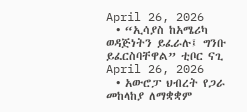April 26, 2026
  • “ኢሳያስ ከአሜሪካ ወዳጅነትን ይፈራሉ፤ ግንቡ ይፈርስባቸዋል” ቲቦር ናጊ April 26, 2026
  • አውሮፓ ህብረት የጋራ መከላከያ ለማቋቋም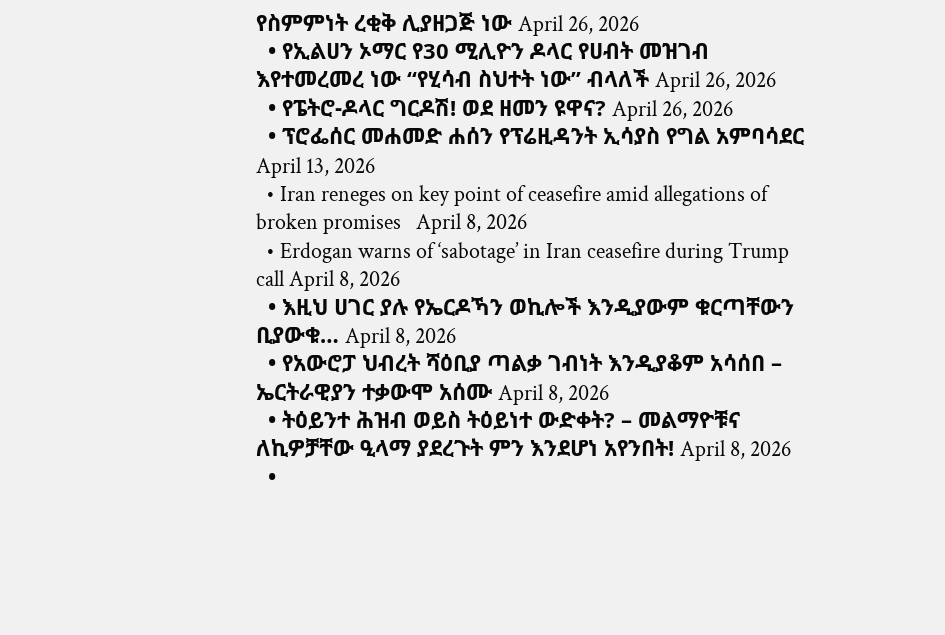የስምምነት ረቂቅ ሊያዘጋጅ ነው April 26, 2026
  • የኢልሀን ኦማር የ30 ሚሊዮን ዶላር የሀብት መዝገብ እየተመረመረ ነው “የሂሳብ ስህተት ነው” ብላለች April 26, 2026
  • የፔትሮ-ዶላር ግርዶሽ! ወደ ዘመን ዩዋና? April 26, 2026
  • ፕሮፌሰር መሐመድ ሐሰን የፕሬዚዳንት ኢሳያስ የግል አምባሳደር April 13, 2026
  • Iran reneges on key point of ceasefire amid allegations of broken promises   April 8, 2026
  • Erdogan warns of ‘sabotage’ in Iran ceasefire during Trump call April 8, 2026
  • እዚህ ሀገር ያሉ የኤርዶኻን ወኪሎች እንዲያውም ቁርጣቸውን ቢያውቁ… April 8, 2026
  • የአውሮፓ ህብረት ሻዕቢያ ጣልቃ ገብነት እንዲያቆም አሳሰበ – ኤርትራዊያን ተቃውሞ አሰሙ April 8, 2026
  • ትዕይንተ ሕዝብ ወይስ ትዕይነተ ውድቀት? – መልማዮቹና ለኪዎቻቸው ዒላማ ያደረጉት ምን እንደሆነ አየንበት! April 8, 2026
  •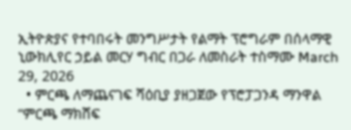ኢትዮጵያና የተባበሩት መንግሥታት የልማት ፕሮግራም በሰላማዊ ኒውክሊየር ኃይል መርሃ ግብር በጋራ ለመስራት ተስማሙ March 29, 2026
  • ምርጫ ለማጨናገፍ ሻዕቢያ ያዘጋጀው የፕሮፓጋንዳ ማንዋል “ምርጫ ማክሸፍ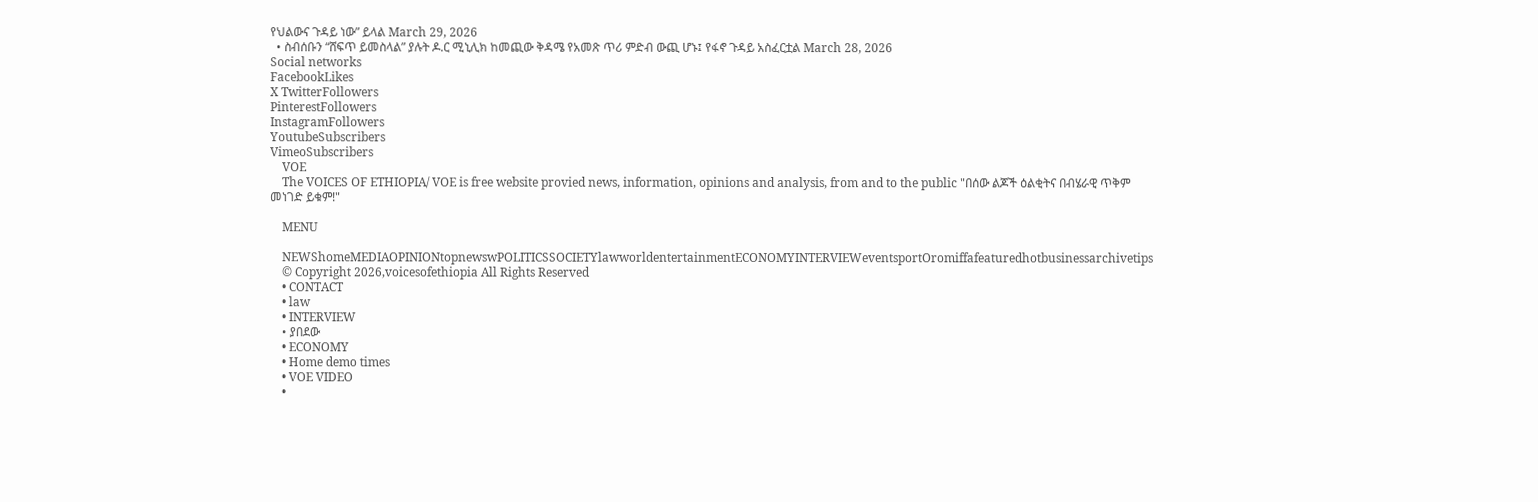የህልውና ጉዳይ ነው” ይላል March 29, 2026
  • ስብሰቡን “ሸፍጥ ይመስላል” ያሉት ዶ.ር ሚኒሊክ ከመጪው ቅዳሜ የአመጽ ጥሪ ምድብ ውጪ ሆኑ፤ የፋኖ ጉዳይ አስፈርቷል March 28, 2026
Social networks
FacebookLikes
X TwitterFollowers
PinterestFollowers
InstagramFollowers
YoutubeSubscribers
VimeoSubscribers
    VOE
    The VOICES OF ETHIOPIA/ VOE is free website provied news, information, opinions and analysis, from and to the public "በሰው ልጆች ዕልቂትና በብሄራዊ ጥቅም መነገድ ይቁም!"

    MENU

    NEWShomeMEDIAOPINIONtopnewswPOLITICSSOCIETYlawworldentertainmentECONOMYINTERVIEWeventsportOromiffafeaturedhotbusinessarchivetips
    © Copyright 2026,voicesofethiopia All Rights Reserved
    • CONTACT
    • law
    • INTERVIEW
    • ያበደው
    • ECONOMY
    • Home demo times
    • VOE VIDEO
    •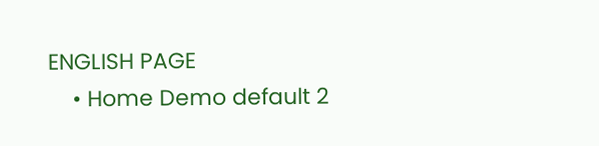ENGLISH PAGE
    • Home Demo default 2